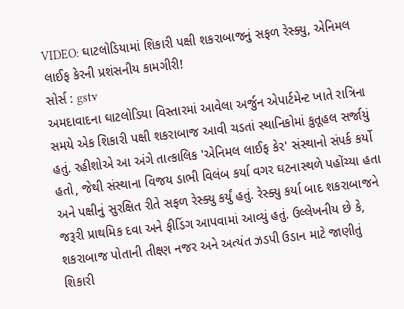VIDEO: ઘાટલોડિયામાં શિકારી પક્ષી શકરાબાજનું સફળ રેસ્ક્યુ, એનિમલ લાઈફ કેરની પ્રશંસનીય કામગીરી!
સોર્સ : gstv
અમદાવાદના ઘાટલોડિયા વિસ્તારમાં આવેલા અર્જુન એપાર્ટમેન્ટ ખાતે રાત્રિના સમયે એક શિકારી પક્ષી શકરાબાજ આવી ચડતાં સ્થાનિકોમાં કુતૂહલ સર્જાયું હતું. રહીશોએ આ અંગે તાત્કાલિક 'એનિમલ લાઈફ કેર' સંસ્થાનો સંપર્ક કર્યો હતો, જેથી સંસ્થાના વિજય ડાભી વિલંબ કર્યા વગર ઘટનાસ્થળે પહોંચ્યા હતા અને પક્ષીનું સુરક્ષિત રીતે સફળ રેસ્ક્યુ કર્યું હતું. રેસ્ક્યુ કર્યા બાદ શકરાબાજને જરૂરી પ્રાથમિક દવા અને ફીડિંગ આપવામાં આવ્યું હતું. ઉલ્લેખનીય છે કે, શકરાબાજ પોતાની તીક્ષ્ણ નજર અને અત્યંત ઝડપી ઉડાન માટે જાણીતું શિકારી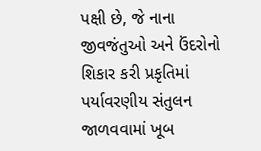પક્ષી છે, જે નાના જીવજંતુઓ અને ઉંદરોનો શિકાર કરી પ્રકૃતિમાં પર્યાવરણીય સંતુલન જાળવવામાં ખૂબ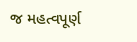જ મહત્વપૂર્ણ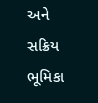અને સક્રિય ભૂમિકા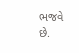ભજવે છે.